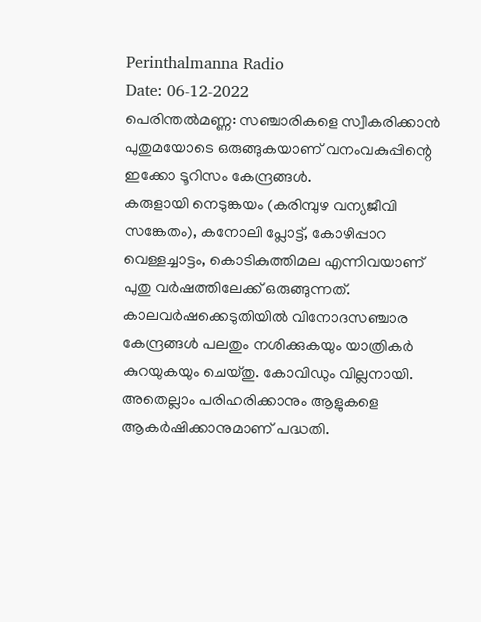Perinthalmanna Radio
Date: 06-12-2022
പെരിന്തൽമണ്ണ: സഞ്ചാരികളെ സ്വീകരിക്കാൻ പുതുമയോടെ ഒരുങ്ങുകയാണ് വനംവകുപ്പിന്റെ ഇക്കോ ടൂറിസം കേന്ദ്രങ്ങൾ.
കരുളായി നെടുങ്കയം (കരിമ്പുഴ വന്യജീവി സങ്കേതം), കനോലി പ്ലോട്ട്, കോഴിപ്പാറ വെള്ളച്ചാട്ടം, കൊടികുത്തിമല എന്നിവയാണ് പുതു വർഷത്തിലേക്ക് ഒരുങ്ങുന്നത്. കാലവർഷക്കെടുതിയിൽ വിനോദസഞ്ചാര കേന്ദ്രങ്ങൾ പലതും നശിക്കുകയും യാത്രികർ കുറയുകയും ചെയ്തു. കോവിഡും വില്ലനായി. അതെല്ലാം പരിഹരിക്കാനും ആളുകളെ ആകർഷിക്കാനുമാണ് പദ്ധതി.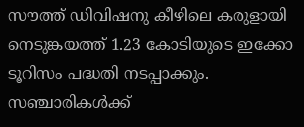സൗത്ത് ഡിവിഷനു കീഴിലെ കരുളായി നെടുങ്കയത്ത് 1.23 കോടിയുടെ ഇക്കോ ടൂറിസം പദ്ധതി നടപ്പാക്കും. സഞ്ചാരികൾക്ക്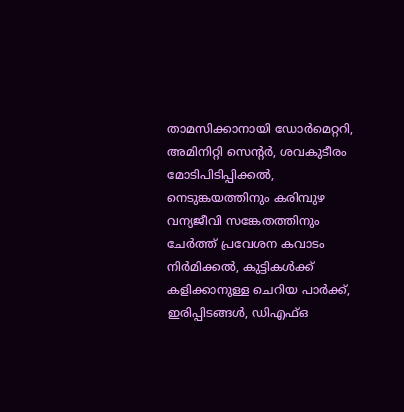താമസിക്കാനായി ഡോർമെറ്ററി, അമിനിറ്റി സെന്റർ, ശവകുടീരം മോടിപിടിപ്പിക്കൽ, നെടുങ്കയത്തിനും കരിമ്പുഴ വന്യജീവി സങ്കേതത്തിനും ചേർത്ത് പ്രവേശന കവാടം നിർമിക്കൽ, കുട്ടികൾക്ക് കളിക്കാനുള്ള ചെറിയ പാർക്ക്, ഇരിപ്പിടങ്ങൾ, ഡിഎഫ്ഒ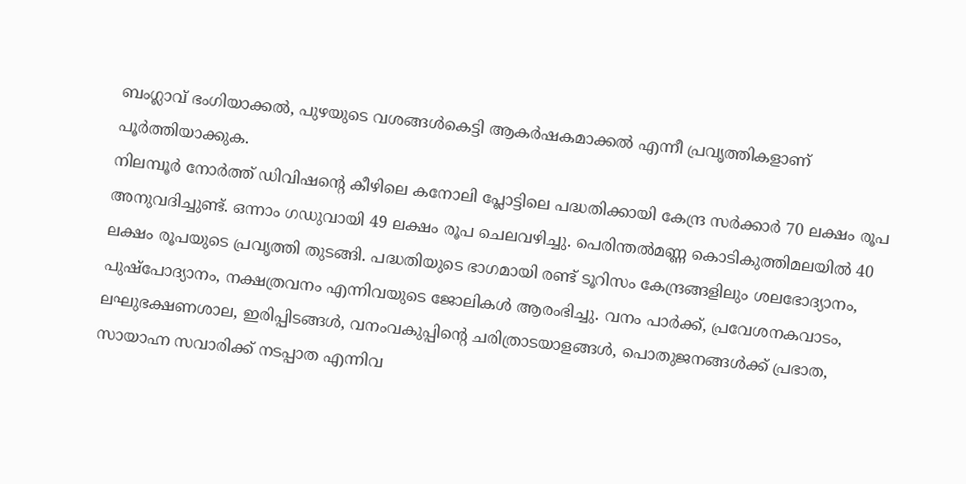ബംഗ്ലാവ് ഭംഗിയാക്കൽ, പുഴയുടെ വശങ്ങൾകെട്ടി ആകർഷകമാക്കൽ എന്നീ പ്രവൃത്തികളാണ് പൂർത്തിയാക്കുക.
നിലമ്പൂർ നോർത്ത് ഡിവിഷന്റെ കീഴിലെ കനോലി പ്ലോട്ടിലെ പദ്ധതിക്കായി കേന്ദ്ര സർക്കാർ 70 ലക്ഷം രൂപ അനുവദിച്ചുണ്ട്. ഒന്നാം ഗഡുവായി 49 ലക്ഷം രൂപ ചെലവഴിച്ചു. പെരിന്തൽമണ്ണ കൊടികുത്തിമലയിൽ 40 ലക്ഷം രൂപയുടെ പ്രവൃത്തി തുടങ്ങി. പദ്ധതിയുടെ ഭാഗമായി രണ്ട് ടൂറിസം കേന്ദ്രങ്ങളിലും ശലഭോദ്യാനം, പുഷ്പോദ്യാനം, നക്ഷത്രവനം എന്നിവയുടെ ജോലികൾ ആരംഭിച്ചു. വനം പാർക്ക്, പ്രവേശനകവാടം, ലഘുഭക്ഷണശാല, ഇരിപ്പിടങ്ങൾ, വനംവകുപ്പിന്റെ ചരിത്രാടയാളങ്ങൾ, പൊതുജനങ്ങൾക്ക് പ്രഭാത, സായാഹ്ന സവാരിക്ക് നടപ്പാത എന്നിവ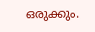ഒരുക്കും.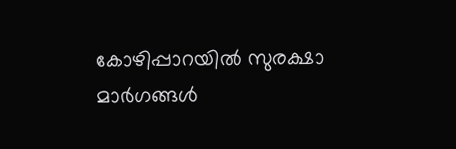കോഴിപ്പാറയിൽ സുരക്ഷാ മാർഗങ്ങൾ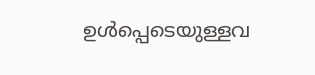ഉൾപ്പെടെയുള്ളവ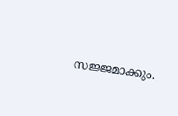സജ്ജമാക്കും.